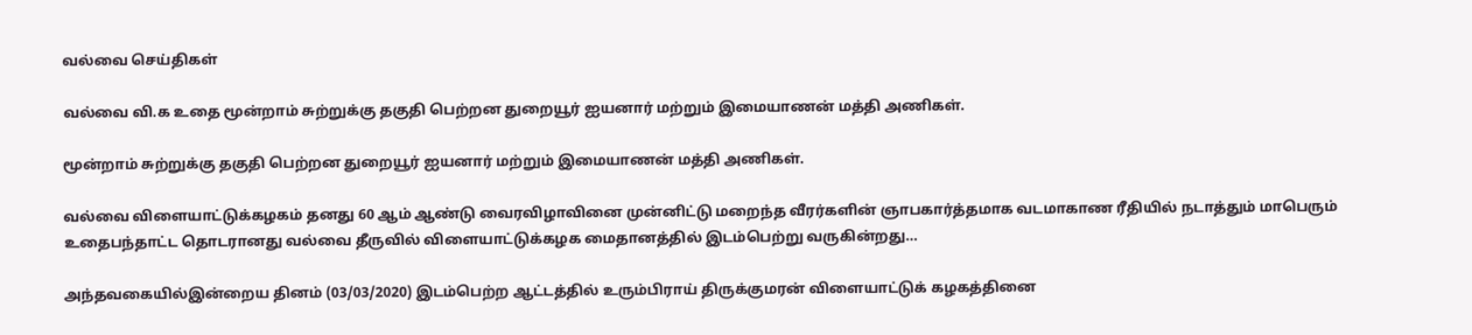வல்வை செய்திகள்

வல்வை வி.க உதை மூன்றாம் சுற்றுக்கு தகுதி பெற்றன துறையூர் ஐயனார் மற்றும் இமையாணன் மத்தி அணிகள்.

மூன்றாம் சுற்றுக்கு தகுதி பெற்றன துறையூர் ஐயனார் மற்றும் இமையாணன் மத்தி அணிகள்.

வல்வை விளையாட்டுக்கழகம் தனது 60 ஆம் ஆண்டு வைரவிழாவினை முன்னிட்டு மறைந்த வீரர்களின் ஞாபகார்த்தமாக வடமாகாண ரீதியில் நடாத்தும் மாபெரும் உதைபந்தாட்ட தொடரானது வல்வை தீருவில் விளையாட்டுக்கழக மைதானத்தில் இடம்பெற்று வருகின்றது…

அந்தவகையில்இன்றைய தினம் (03/03/2020) இடம்பெற்ற ஆட்டத்தில் உரும்பிராய் திருக்குமரன் விளையாட்டுக் கழகத்தினை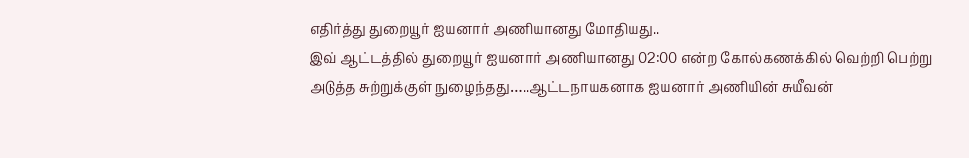எதிர்த்து துறையூர் ஐயனார் அணியானது மோதியது..
இவ் ஆட்டத்தில் துறையூர் ஐயனார் அணியானது 02:00 என்ற கோல்கணக்கில் வெற்றி பெற்று அடுத்த சுற்றுக்குள் நுழைந்தது…..ஆட்டநாயகனாக ஐயனார் அணியின் சுயீவன்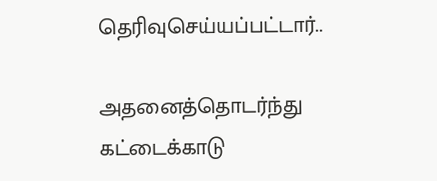தெரிவுசெய்யப்பட்டார்..

அதனைத்தொடர்ந்து கட்டைக்காடு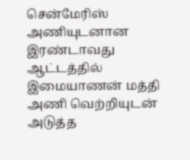சென்மேரிஸ் அணியுடனான இரண்டாவது ஆட்டத்தில் இமையாணன் மத்தி அணி வெற்றியுடன் அடுத்த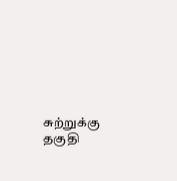சுற்றுக்கு தகுதி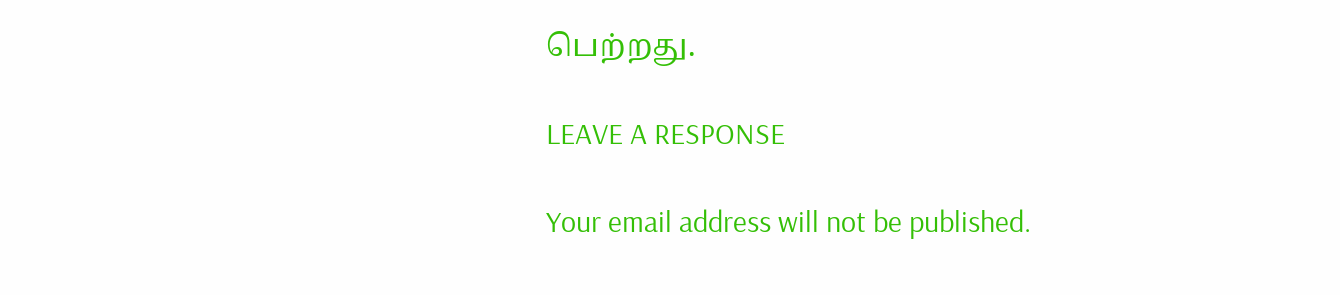பெற்றது.

LEAVE A RESPONSE

Your email address will not be published.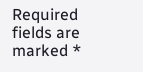Required fields are marked *